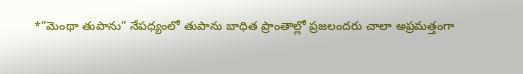*”మెంథా తుపాను” నేపధ్యంలో తుపాను బాధిత ప్రాంతాల్లో ప్రజలందరు చాలా అప్రమత్తంగా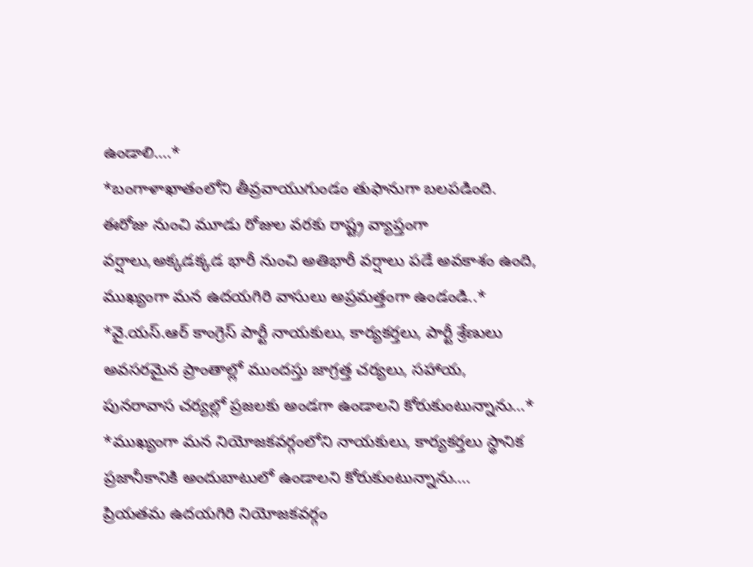ఉండాలి….*
*బంగాళాఖాతంలోని తీవ్రవాయుగుండం తుఫానుగా బలపడింది. ఈరోజు నుంచి మూడు రోజుల వరకు రాష్ట్ర వ్యాప్తంగా వర్షాలు,అక్కడక్కడ భారీ నుంచి అతిభారీ వర్షాలు పడే అవకాశం ఉంది, ముఖ్యంగా మన ఉదయగిరి వాసులు అప్రమత్తంగా ఉండండి..*
*వై.యస్.ఆర్ కాంగ్రెస్ పార్టీ నాయకులు, కార్యకర్తలు, పార్టీ శ్రేణులు అవసరమైన ప్రాంతాల్లో ముందస్తు జాగ్రత్త చర్యలు, సహాయ, పునరావాస చర్యల్లో ప్రజలకు అండగా ఉండాలని కోరుకుంటున్నాను…*
*ముఖ్యంగా మన నియోజకవర్గంలోని నాయకులు, కార్యకర్తలు స్థానిక ప్రజానీకానికి అందుబాటులో ఉండాలని కోరుకుంటున్నాను….
ప్రియతమ ఉదయగిరి నియోజకవర్గం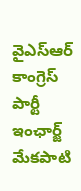వైఎస్ఆర్ కాంగ్రెస్ పార్టీ ఇంఛార్జ్ మేకపాటి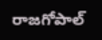రాజగోపాల్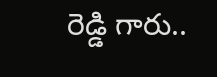రెడ్డి గారు..